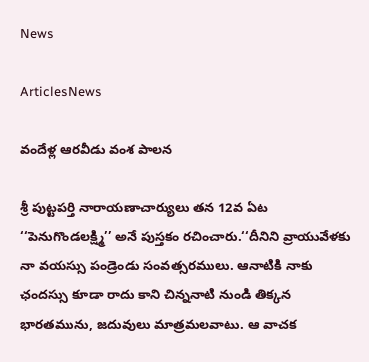News

ArticlesNews

వందేళ్ల ఆరవీడు వంశ పాలన

శ్రీ ‌పుట్టపర్తి నారాయణాచార్యులు తన 12వ ఏట ‘‘పెనుగొండలక్ష్మి’’ అనే పుస్తకం రచించారు.‘‘దీనిని వ్రాయువేళకు నా వయస్సు పండ్రెండు సంవత్సరములు. ఆనాటికి నాకు ఛందస్సు కూడా రాదు కాని చిన్ననాటి నుండి తిక్కన భారతమును, జదువులు మాత్రమలవాటు. ఆ వాచక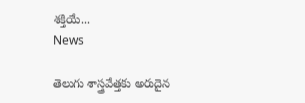శక్తియే...
News

తెలుగు శాస్త్రవేత్తకు అరుదైన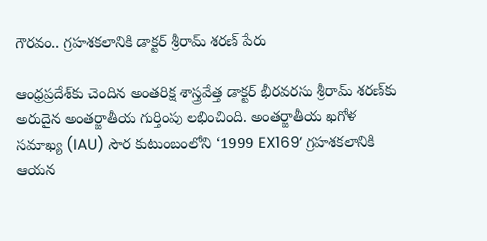గౌరవం.. గ్రహశకలానికి డాక్టర్ శ్రీరామ్ శరణ్ పేరు

ఆంధ్రప్రదేశ్‌కు చెందిన అంతరిక్ష శాస్త్రవేత్త డాక్టర్ భీరవరసు శ్రీరామ్ శరణ్‌కు అరుదైన అంతర్జాతీయ గుర్తింపు లభించింది. అంతర్జాతీయ ఖగోళ సమాఖ్య (IAU) సౌర కుటుంబంలోని ‘1999 EX169’ గ్రహశకలానికి ఆయన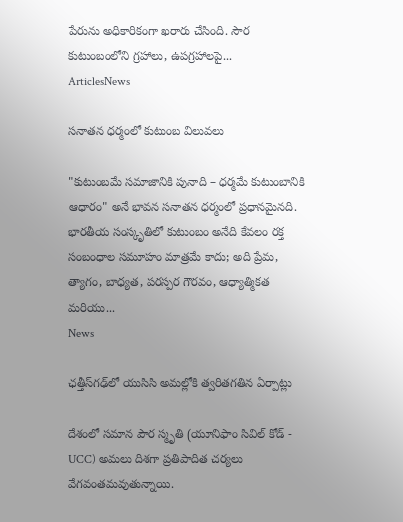పేరును అధికారికంగా ఖరారు చేసింది. సౌర కుటుంబంలోని గ్రహాలు, ఉపగ్రహాలపై...
ArticlesNews

సనాతన ధర్మంలో కుటుంబ విలువలు

"కుటుంబమే సమాజానికి పునాది – ధర్మమే కుటుంబానికి ఆధారం" అనే భావన సనాతన ధర్మంలో ప్రధానమైనది. భారతీయ సంస్కృతిలో కుటుంబం అనేది కేవలం రక్త సంబంధాల సమూహం మాత్రమే కాదు; అది ప్రేమ, త్యాగం, బాధ్యత, పరస్పర గౌరవం, ఆధ్యాత్మికత మరియు...
News

ఛత్తీస్‌గఢ్‌లో యుసిసి అమల్లోకి త్వరితగతిన ఏర్పాట్లు

దేశంలో సమాన పౌర స్మృతి (యూనిఫాం సివిల్ కోడ్ - UCC) అమలు దిశగా ప్రతిపాదిత చర్యలు వేగవంతమవుతున్నాయి.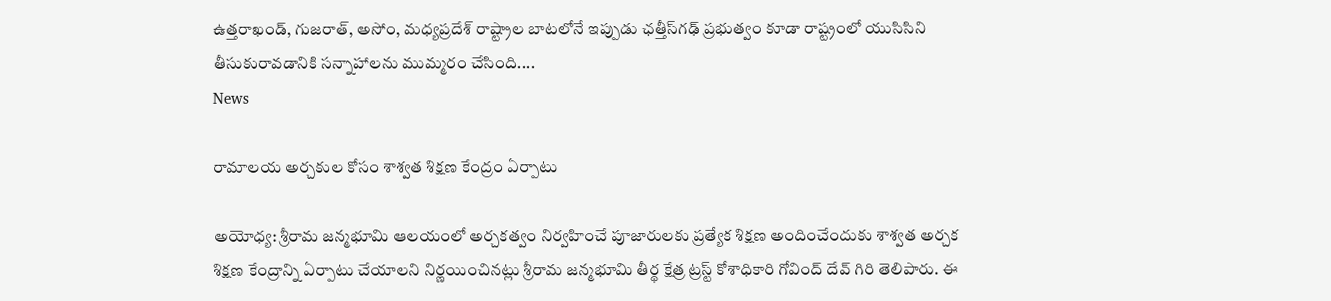ఉత్తరాఖండ్, గుజరాత్, అసోం, మధ్యప్రదేశ్ రాష్ట్రాల బాటలోనే ఇప్పుడు ఛత్తీస్‌గఢ్ ప్రభుత్వం కూడా రాష్ట్రంలో యుసిసిని తీసుకురావడానికి సన్నాహాలను ముమ్మరం చేసింది....
News

రామాలయ అర్చకుల కోసం శాశ్వత శిక్షణ కేంద్రం ఏర్పాటు

అయోధ్య: శ్రీరామ జన్మభూమి ఆలయంలో అర్చకత్వం నిర్వహించే పూజారులకు ప్రత్యేక శిక్షణ అందించేందుకు శాశ్వత అర్చక శిక్షణ కేంద్రాన్ని ఏర్పాటు చేయాలని నిర్ణయించినట్లు శ్రీరామ జన్మభూమి తీర్థ క్షేత్ర ట్రస్ట్ కోశాధికారి గోవింద్ దేవ్ గిరి తెలిపారు. ఈ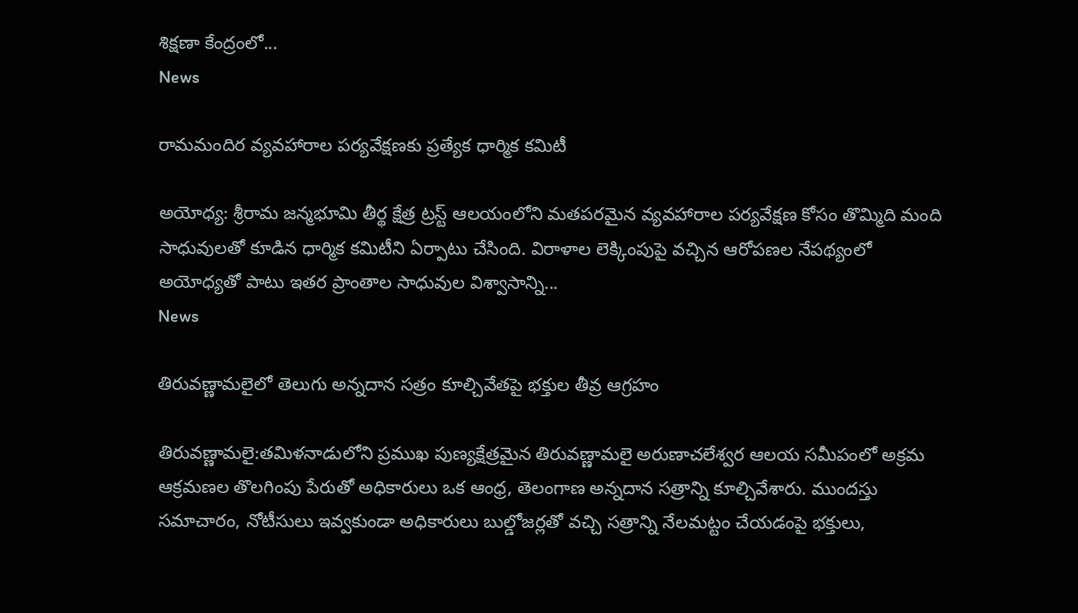శిక్షణా కేంద్రంలో...
News

రామమందిర వ్యవహారాల పర్యవేక్షణకు ప్రత్యేక ధార్మిక కమిటీ

అయోధ్య: శ్రీరామ జన్మభూమి తీర్థ క్షేత్ర ట్రస్ట్ ఆలయంలోని మతపరమైన వ్యవహారాల పర్యవేక్షణ కోసం తొమ్మిది మంది సాధువులతో కూడిన ధార్మిక కమిటీని ఏర్పాటు చేసింది. విరాళాల లెక్కింపుపై వచ్చిన ఆరోపణల నేపథ్యంలో అయోధ్యతో పాటు ఇతర ప్రాంతాల సాధువుల విశ్వాసాన్ని...
News

తిరువణ్ణామలైలో తెలుగు అన్నదాన సత్రం కూల్చివేతపై భక్తుల తీవ్ర ఆగ్రహం

తిరువణ్ణామలై:తమిళనాడులోని ప్రముఖ పుణ్యక్షేత్రమైన తిరువణ్ణామలై అరుణాచలేశ్వర ఆలయ సమీపంలో అక్రమ ఆక్రమణల తొలగింపు పేరుతో అధికారులు ఒక ఆంధ్ర, తెలంగాణ అన్నదాన సత్రాన్ని కూల్చివేశారు. ముందస్తు సమాచారం, నోటీసులు ఇవ్వకుండా అధికారులు బుల్డోజర్లతో వచ్చి సత్రాన్ని నేలమట్టం చేయడంపై భక్తులు,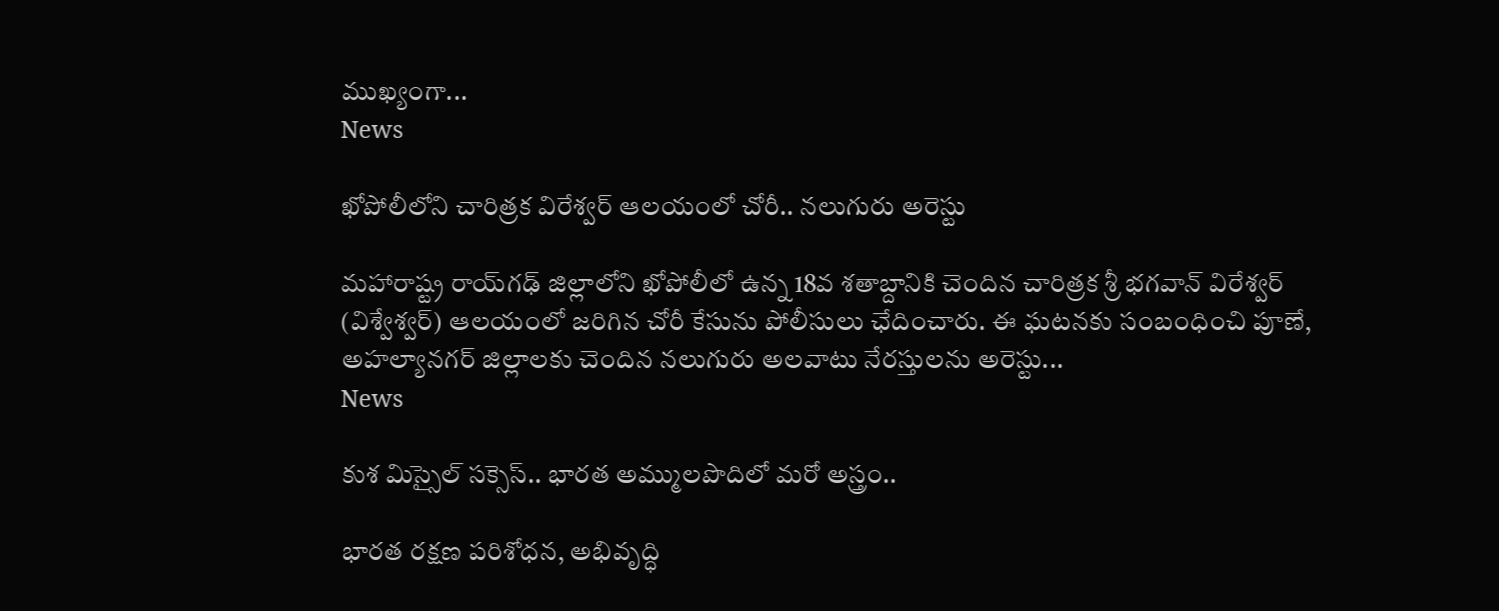ముఖ్యంగా...
News

ఖోపోలీలోని చారిత్రక విరేశ్వర్ ఆలయంలో చోరీ.. నలుగురు అరెస్టు

మహారాష్ట్ర రాయ్‌గఢ్ జిల్లాలోని ఖోపోలీలో ఉన్న 18వ శతాబ్దానికి చెందిన చారిత్రక శ్రీ భగవాన్ విరేశ్వర్ (విశ్వేశ్వర్) ఆలయంలో జరిగిన చోరీ కేసును పోలీసులు ఛేదించారు. ఈ ఘటనకు సంబంధించి పూణే, అహల్యానగర్ జిల్లాలకు చెందిన నలుగురు అలవాటు నేరస్తులను అరెస్టు...
News

కుశ మిస్సైల్ సక్సెస్.. భారత అమ్ములపొదిలో మరో అస్త్రం..

భారత రక్షణ పరిశోధన, అభివృద్ధి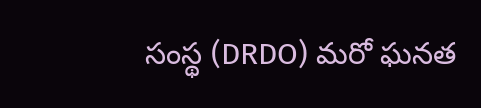సంస్థ (DRDO) మరో ఘనత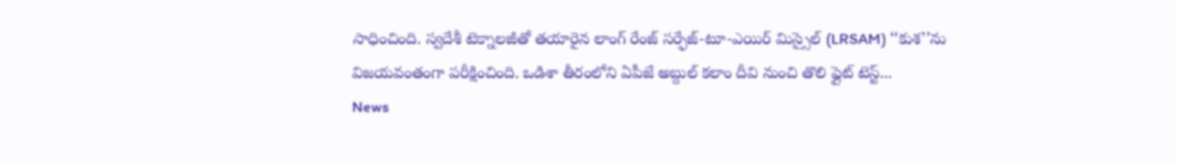సాధించింది. స్వదేశీ టెక్నాలజీతో తయారైన లాంగ్ రేంజ్ సర్ఫేజ్-టూ-ఎయిర్ మిస్సైల్ (LRSAM) ‘‘కుశ’’ను విజయవంతంగా పరీక్షించింది. ఒడిశా తీరంలోని ఏపీజే అబ్దుల్ కలాం దీవి నుంచి తొలి ఫ్లైట్ టెస్ట్...
News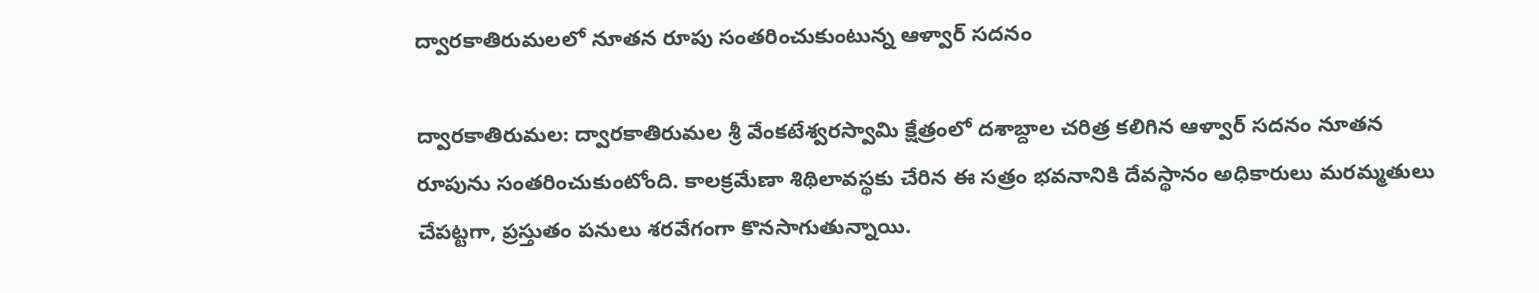ద్వారకాతిరుమలలో నూతన రూపు సంతరించుకుంటున్న ఆళ్వార్‌ సదనం

ద్వారకాతిరుమల: ద్వారకాతిరుమల శ్రీ వేంకటేశ్వరస్వామి క్షేత్రంలో దశాబ్దాల చరిత్ర కలిగిన ఆళ్వార్‌ సదనం నూతన రూపును సంతరించుకుంటోంది. కాలక్రమేణా శిథిలావస్థకు చేరిన ఈ సత్రం భవనానికి దేవస్థానం అధికారులు మరమ్మతులు చేపట్టగా, ప్రస్తుతం పనులు శరవేగంగా కొనసాగుతున్నాయి.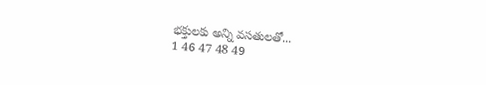భక్తులకు అన్ని వసతులతో...
1 46 47 48 49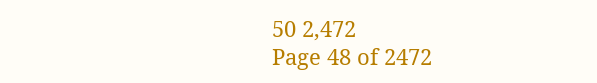50 2,472
Page 48 of 2472